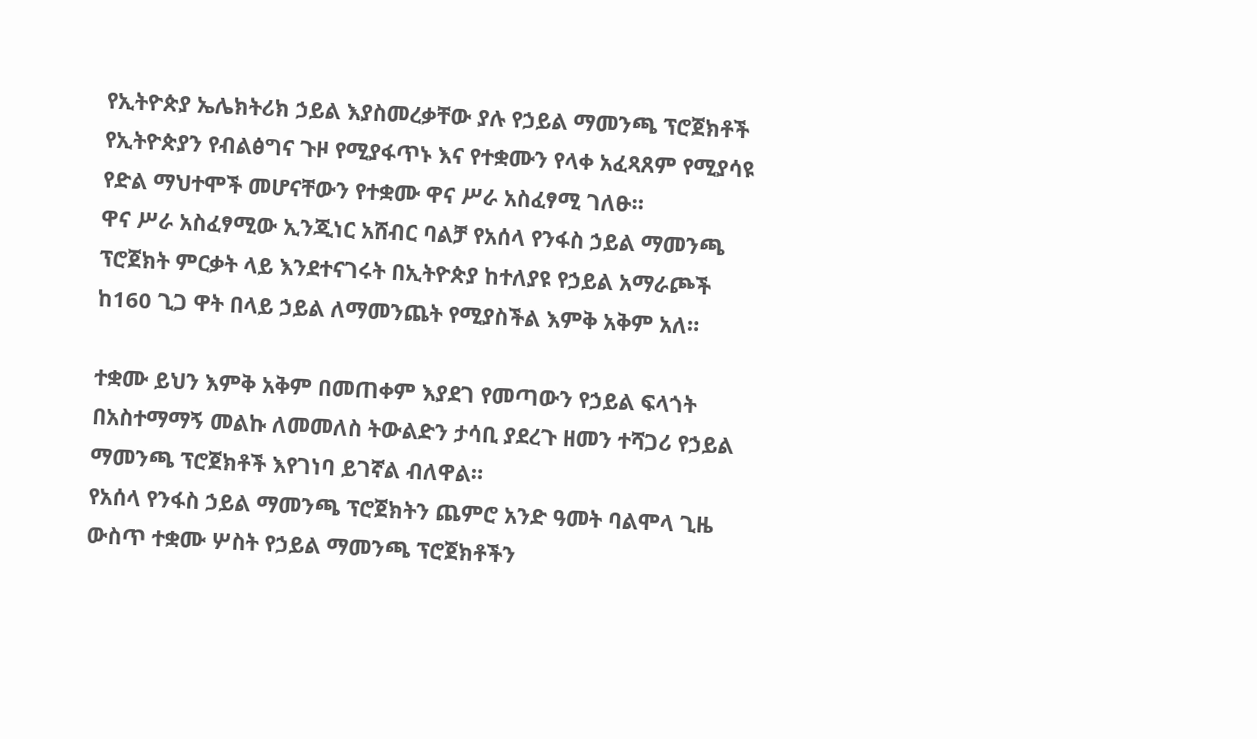የኢትዮጵያ ኤሌክትሪክ ኃይል እያስመረቃቸው ያሉ የኃይል ማመንጫ ፕሮጀክቶች የኢትዮጵያን የብልፅግና ጉዞ የሚያፋጥኑ እና የተቋሙን የላቀ አፈጻጸም የሚያሳዩ የድል ማህተሞች መሆናቸውን የተቋሙ ዋና ሥራ አስፈፃሚ ገለፁ።
ዋና ሥራ አስፈፃሚው ኢንጂነር አሸብር ባልቻ የአሰላ የንፋስ ኃይል ማመንጫ ፕሮጀክት ምርቃት ላይ እንደተናገሩት በኢትዮጵያ ከተለያዩ የኃይል አማራጮች ከ160 ጊጋ ዋት በላይ ኃይል ለማመንጨት የሚያስችል እምቅ አቅም አለ።

ተቋሙ ይህን እምቅ አቅም በመጠቀም እያደገ የመጣውን የኃይል ፍላጎት በአስተማማኝ መልኩ ለመመለስ ትውልድን ታሳቢ ያደረጉ ዘመን ተሻጋሪ የኃይል ማመንጫ ፕሮጀክቶች እየገነባ ይገኛል ብለዋል።
የአሰላ የንፋስ ኃይል ማመንጫ ፕሮጀክትን ጨምሮ አንድ ዓመት ባልሞላ ጊዜ ውስጥ ተቋሙ ሦስት የኃይል ማመንጫ ፕሮጀክቶችን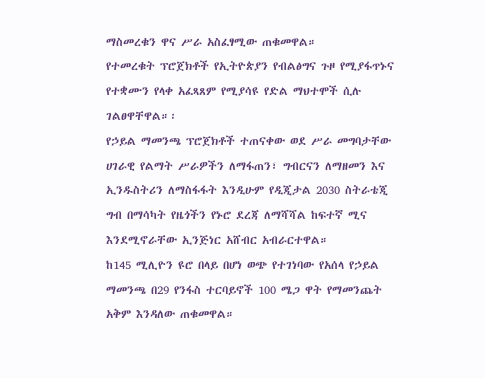ማስመረቁን ዋና ሥራ አስፈፃሚው ጠቁመዋል።
የተመረቁት ፕሮጀክቶች የኢትዮጵያን የብልፅግና ጉዞ የሚያፋጥኑና የተቋሙን የላቀ አፈጻጸም የሚያሳዩ የድል ማህተሞች ሲሉ ገልፀዋቸዋል።፡
የኃይል ማመንጫ ፕሮጀክቶች ተጠናቀው ወደ ሥራ መግባታቸው ሀገራዊ የልማት ሥራዎችን ለማፋጠን፣ ግብርናን ለማዘመን እና ኢንዱስትሪን ለማስፋፋት እንዲሁም የዲጂታል 2030 ስትራቴጂ ግብ በማሳካት የዜጎችን የኑሮ ደረጃ ለማሻሻል ከፍተኛ ሚና እንደሚኖራቸው ኢንጅነር አሸብር አብራርተዋል።
ከ145 ሚሊዮን ዩሮ በላይ በሆነ ወጭ የተገነባው የአሰላ የኃይል ማመንጫ በ29 የንፋስ ተርባይኖች 100 ሜጋ ዋት የማመንጨት አቅም እንዳለው ጠቁመዋል።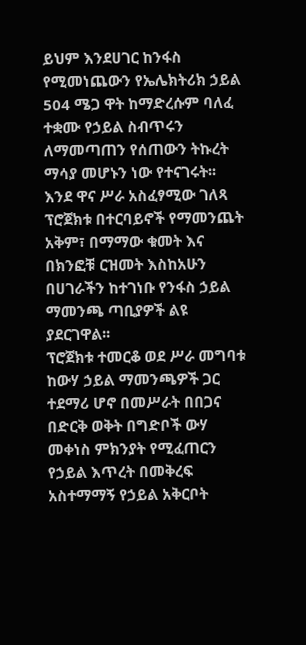ይህም እንደሀገር ከንፋስ የሚመነጨውን የኤሌክትሪክ ኃይል 504 ሜጋ ዋት ከማድረሱም ባለፈ ተቋሙ የኃይል ስብጥሩን ለማመጣጠን የሰጠውን ትኩረት ማሳያ መሆኑን ነው የተናገሩት፡፡
እንደ ዋና ሥራ አስፈፃሚው ገለጻ ፕሮጀክቱ በተርባይኖች የማመንጨት አቅም፣ በማማው ቁመት እና በክንፎቹ ርዝመት እስከአሁን በሀገራችን ከተገነቡ የንፋስ ኃይል ማመንጫ ጣቢያዎች ልዩ ያደርገዋል፡፡
ፕሮጀክቱ ተመርቆ ወደ ሥራ መግባቱ ከውሃ ኃይል ማመንጫዎች ጋር ተደማሪ ሆኖ በመሥራት በበጋና በድርቅ ወቅት በግድቦች ውሃ መቀነስ ምክንያት የሚፈጠርን የኃይል እጥረት በመቅረፍ አስተማማኝ የኃይል አቅርቦት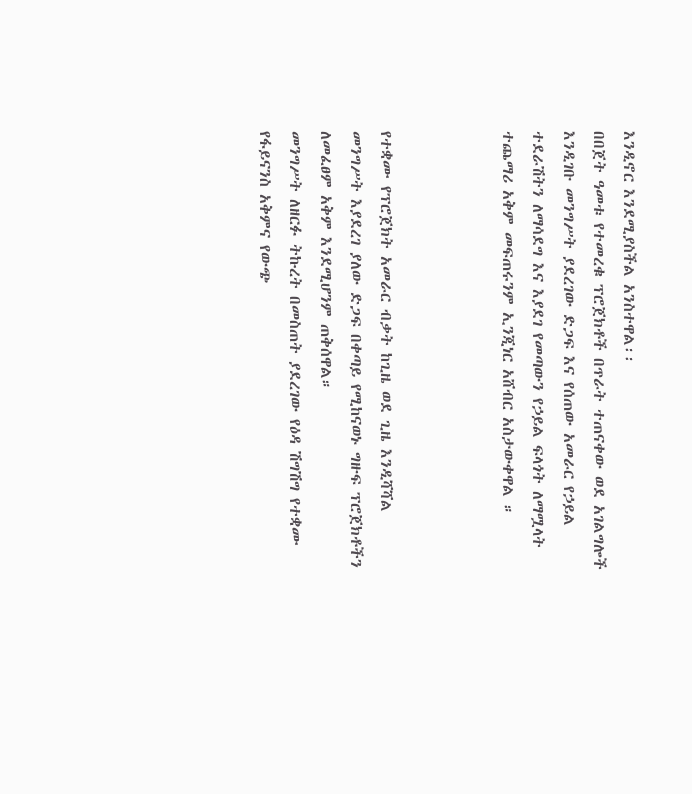እንዲኖር እንደሚያስችል አንስተዋል፡፡
በበጀት ዓመቱ የተመረቁ ፕሮጀክቶች በጥራት ተጠናቀው ወደ አገልግሎች እንዲገቡ መንግሥት ያደረገው ድጋፍ እና የሰጠው አመራር የኃይል ተደራሽትን ለማሳደግ እና እያደገ የመጣውን የኃይል ፍላጎት ለማሟላት ተጨማሪ አቅም መፍጠሩንም ኢንጂነር አሸብር አስታውቀዋል ።



የተቋሙ የፕሮጀክት አመራር ብቃት ከጊዜ ወደ ጊዜ እንዲሻሻል መንግሥት እያደረገ ያለው ድጋፍ በቀጣይ የሚከናወኑ ግዙፍ ፕሮጀክቶችን ለመፈፀም አቅም እንደሚሆንም ጠቅሰዋል።
መንግሥት ለዘርፉ ትኩረት በመስጠት ያደረገው የዕዳ ሽግሽግ የተቋሙ የፋይናንስ አቅምና የውጭ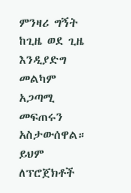ምንዛሪ ግኝት ከጊዜ ወደ ጊዜ እንዲያድግ መልካም አጋጣሚ መፍጠሩን አስታውሰዋል።
ይህም ለፕሮጀክቶች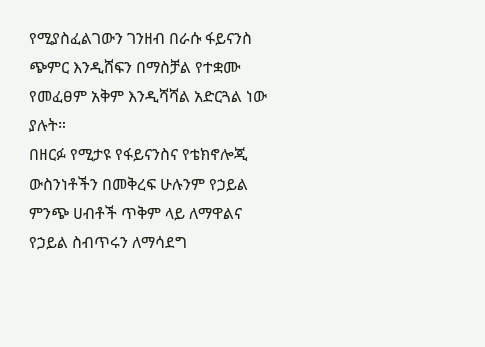የሚያስፈልገውን ገንዘብ በራሱ ፋይናንስ ጭምር እንዲሸፍን በማስቻል የተቋሙ የመፈፀም አቅም እንዲሻሻል አድርጓል ነው ያሉት።
በዘርፉ የሚታዩ የፋይናንስና የቴክኖሎጂ ውስንነቶችን በመቅረፍ ሁሉንም የኃይል ምንጭ ሀብቶች ጥቅም ላይ ለማዋልና የኃይል ስብጥሩን ለማሳደግ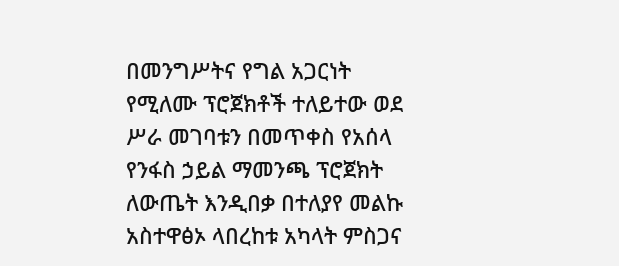በመንግሥትና የግል አጋርነት የሚለሙ ፕሮጀክቶች ተለይተው ወደ ሥራ መገባቱን በመጥቀስ የአሰላ የንፋስ ኃይል ማመንጫ ፕሮጀክት ለውጤት እንዲበቃ በተለያየ መልኩ አስተዋፅኦ ላበረከቱ አካላት ምስጋና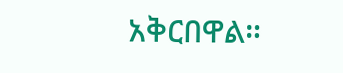አቅርበዋል።